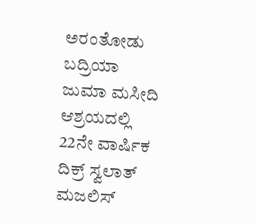ಅರಂತೋಡು ಬದ್ರಿಯಾ ಜುಮಾ ಮಸೀದಿ ಆಶ್ರಯದಲ್ಲಿ 22ನೇ ವಾರ್ಷಿಕ ದಿಕ್ರ್ ಸ್ವಲಾತ್ ಮಜಲಿಸ್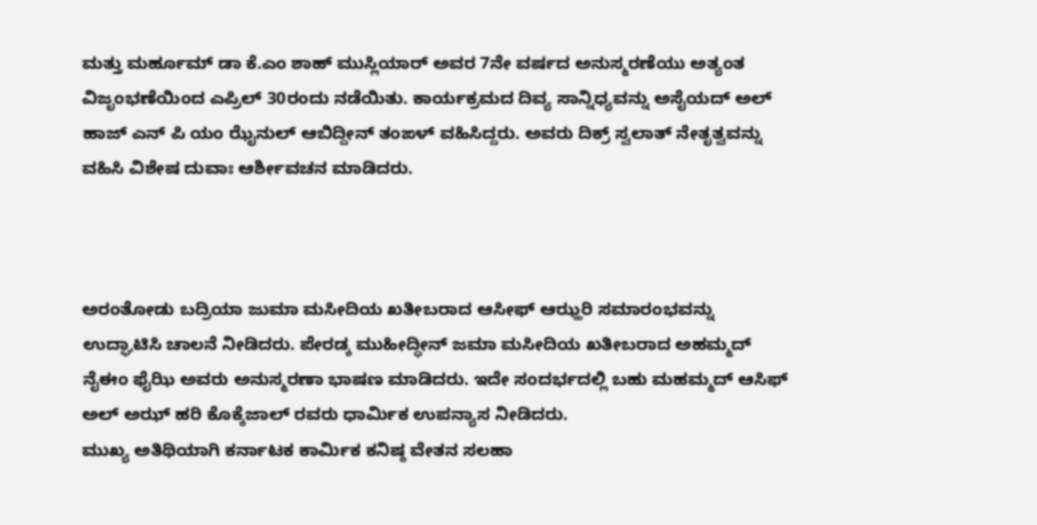ಮತ್ತು ಮರ್ಹೂಮ್ ಡಾ ಕೆ.ಎಂ ಶಾಹ್ ಮುಸ್ಲಿಯಾರ್ ಅವರ 7ನೇ ವರ್ಷದ ಅನುಸ್ಮರಣೆಯು ಅತ್ಯಂತ ವಿಜೃಂಭಣೆಯಿಂದ ಎಪ್ರಿಲ್ 30ರಂದು ನಡೆಯಿತು. ಕಾರ್ಯಕ್ರಮದ ದಿವ್ಯ ಸಾನ್ನಿಧ್ಯವನ್ನು ಅಸೈಯದ್ ಅಲ್ ಹಾಜ್ ಎನ್ ಪಿ ಯಂ ಝೈನುಲ್ ಆಬಿದ್ದೀನ್ ತಂಙಳ್ ವಹಿಸಿದ್ದರು. ಅವರು ದಿಕ್ರ್ ಸ್ವಲಾತ್ ನೇತೃತ್ವವನ್ನು ವಹಿಸಿ ವಿಶೇಷ ದುವಾಃ ಆರ್ಶೀವಚನ ಮಾಡಿದರು.



ಅರಂತೋಡು ಬದ್ರಿಯಾ ಜುಮಾ ಮಸೀದಿಯ ಖತೀಬರಾದ ಆಸೀಫ್ ಆಝ್ಹರಿ ಸಮಾರಂಭವನ್ನು ಉದ್ಘಾಟಿಸಿ ಚಾಲನೆ ನೀಡಿದರು. ಪೇರಡ್ಕ ಮುಹೀದ್ಧೀನ್ ಜಮಾ ಮಸೀದಿಯ ಖತೀಬರಾದ ಅಹಮ್ಮದ್ ನೈಈಂ ಫೈಝಿ ಅವರು ಅನುಸ್ಮರಣಾ ಭಾಷಣ ಮಾಡಿದರು. ಇದೇ ಸಂದರ್ಭದಲ್ಲಿ ಬಹು ಮಹಮ್ಮದ್ ಆಸಿಫ್ ಅಲ್ ಅಝ್ ಹರಿ ಕೊಕ್ಕೆಜಾಲ್ ರವರು ಧಾರ್ಮಿಕ ಉಪನ್ಯಾಸ ನೀಡಿದರು.
ಮುಖ್ಯ ಅತಿಥಿಯಾಗಿ ಕರ್ನಾಟಕ ಕಾರ್ಮಿಕ ಕನಿಷ್ಠ ವೇತನ ಸಲಹಾ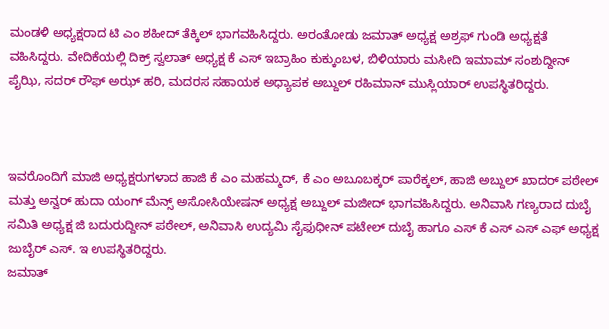ಮಂಡಳಿ ಅಧ್ಯಕ್ಷರಾದ ಟಿ ಎಂ ಶಹೀದ್ ತೆಕ್ಕಿಲ್ ಭಾಗವಹಿಸಿದ್ದರು. ಅರಂತೋಡು ಜಮಾತ್ ಅಧ್ಯಕ್ಷ ಅಶ್ರಫ್ ಗುಂಡಿ ಅಧ್ಯಕ್ಷತೆ ವಹಿಸಿದ್ದರು. ವೇದಿಕೆಯಲ್ಲಿ ದಿಕ್ರ್ ಸ್ವಲಾತ್ ಅಧ್ಯಕ್ಷ ಕೆ ಎಸ್ ಇಬ್ರಾಹಿಂ ಕುಕ್ಕುಂಬಳ, ಬಿಳಿಯಾರು ಮಸೀದಿ ಇಮಾಮ್ ಸಂಶುದ್ದೀನ್ ಪೈಝಿ, ಸದರ್ ರೌಫ್ ಅಝ್ ಹರಿ, ಮದರಸ ಸಹಾಯಕ ಅಧ್ಯಾಪಕ ಅಬ್ದುಲ್ ರಹಿಮಾನ್ ಮುಸ್ಲಿಯಾರ್ ಉಪಸ್ಥಿತರಿದ್ದರು.



ಇವರೊಂದಿಗೆ ಮಾಜಿ ಅಧ್ಯಕ್ಷರುಗಳಾದ ಹಾಜಿ ಕೆ ಎಂ ಮಹಮ್ಮದ್, ಕೆ ಎಂ ಅಬೂಬಕ್ಕರ್ ಪಾರೆಕ್ಕಲ್, ಹಾಜಿ ಅಬ್ದುಲ್ ಖಾದರ್ ಪಠೇಲ್ ಮತ್ತು ಅನ್ವರ್ ಹುದಾ ಯಂಗ್ ಮೆನ್ಸ್ ಅಸೋಸಿಯೇಷನ್ ಅಧ್ಯಕ್ಷ ಅಬ್ದುಲ್ ಮಜೀದ್ ಭಾಗವಹಿಸಿದ್ದರು. ಅನಿವಾಸಿ ಗಣ್ಯರಾದ ದುಬೈ ಸಮಿತಿ ಅಧ್ಯಕ್ಷ ಜಿ ಬದುರುದ್ದೀನ್ ಪಠೇಲ್, ಅನಿವಾಸಿ ಉದ್ಯಮಿ ಸೈಫುಧೀನ್ ಪಟೇಲ್ ದುಬೈ ಹಾಗೂ ಎಸ್ ಕೆ ಎಸ್ ಎಸ್ ಎಫ್ ಅಧ್ಯಕ್ಷ ಜುಬೈರ್ ಎಸ್. ಇ ಉಪಸ್ಥಿತರಿದ್ದರು.
ಜಮಾತ್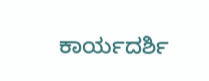ಕಾರ್ಯದರ್ಶಿ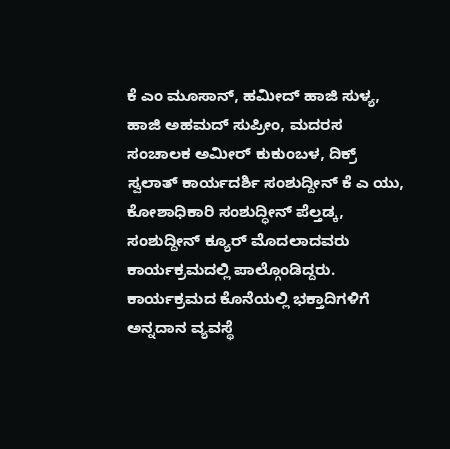ಕೆ ಎಂ ಮೂಸಾನ್, ಹಮೀದ್ ಹಾಜಿ ಸುಳ್ಯ, ಹಾಜಿ ಅಹಮದ್ ಸುಪ್ರೀಂ, ಮದರಸ ಸಂಚಾಲಕ ಅಮೀರ್ ಕುಕುಂಬಳ, ದಿಕ್ರ್ ಸ್ವಲಾತ್ ಕಾರ್ಯದರ್ಶಿ ಸಂಶುದ್ದೀನ್ ಕೆ ಎ ಯು, ಕೋಶಾಧಿಕಾರಿ ಸಂಶುದ್ಧೀನ್ ಪೆಲ್ತಡ್ಕ, ಸಂಶುದ್ದೀನ್ ಕ್ಯೂರ್ ಮೊದಲಾದವರು ಕಾರ್ಯಕ್ರಮದಲ್ಲಿ ಪಾಲ್ಗೊಂಡಿದ್ದರು. ಕಾರ್ಯಕ್ರಮದ ಕೊನೆಯಲ್ಲಿ ಭಕ್ತಾದಿಗಳಿಗೆ ಅನ್ನದಾನ ವ್ಯವಸ್ಥೆ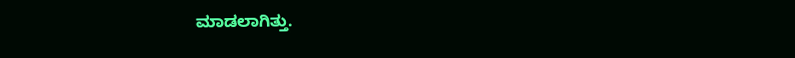ಮಾಡಲಾಗಿತ್ತು.